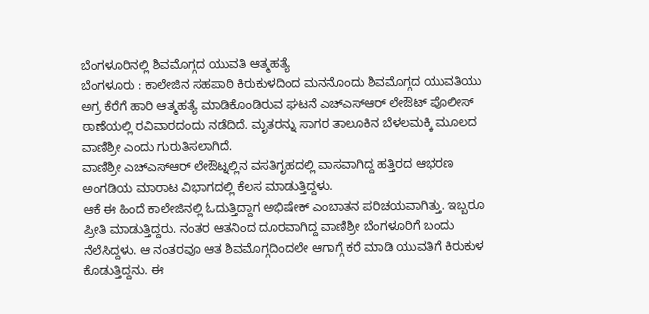ಬೆಂಗಳೂರಿನಲ್ಲಿ ಶಿವಮೊಗ್ಗದ ಯುವತಿ ಆತ್ಮಹತ್ಯೆ
ಬೆಂಗಳೂರು : ಕಾಲೇಜಿನ ಸಹಪಾಠಿ ಕಿರುಕುಳದಿಂದ ಮನನೊಂದು ಶಿವಮೊಗ್ಗದ ಯುವತಿಯು ಅಗ್ರ ಕೆರೆಗೆ ಹಾರಿ ಆತ್ಮಹತ್ಯೆ ಮಾಡಿಕೊಂಡಿರುವ ಘಟನೆ ಎಚ್ಎಸ್ಆರ್ ಲೇಔಟ್ ಪೊಲೀಸ್ ಠಾಣೆಯಲ್ಲಿ ರವಿವಾರದಂದು ನಡೆದಿದೆ. ಮೃತರನ್ನು ಸಾಗರ ತಾಲೂಕಿನ ಬೆಳಲಮಕ್ಕಿ ಮೂಲದ ವಾಣಿಶ್ರೀ ಎಂದು ಗುರುತಿಸಲಾಗಿದೆ.
ವಾಣಿಶ್ರೀ ಎಚ್ಎಸ್ಆರ್ ಲೇಔಟ್ನಲ್ಲಿನ ವಸತಿಗೃಹದಲ್ಲಿ ವಾಸವಾಗಿದ್ದ ಹತ್ತಿರದ ಆಭರಣ ಅಂಗಡಿಯ ಮಾರಾಟ ವಿಭಾಗದಲ್ಲಿ ಕೆಲಸ ಮಾಡುತ್ತಿದ್ದಳು.
ಆಕೆ ಈ ಹಿಂದೆ ಕಾಲೇಜಿನಲ್ಲಿ ಓದುತ್ತಿದ್ದಾಗ ಅಭಿಷೇಕ್ ಎಂಬಾತನ ಪರಿಚಯವಾಗಿತ್ತು. ಇಬ್ಬರೂ ಪ್ರೀತಿ ಮಾಡುತ್ತಿದ್ದರು. ನಂತರ ಆತನಿಂದ ದೂರವಾಗಿದ್ದ ವಾಣಿಶ್ರೀ ಬೆಂಗಳೂರಿಗೆ ಬಂದು ನೆಲೆಸಿದ್ದಳು. ಆ ನಂತರವೂ ಆತ ಶಿವಮೊಗ್ಗದಿಂದಲೇ ಆಗಾಗ್ಗೆ ಕರೆ ಮಾಡಿ ಯುವತಿಗೆ ಕಿರುಕುಳ ಕೊಡುತ್ತಿದ್ದನು. ಈ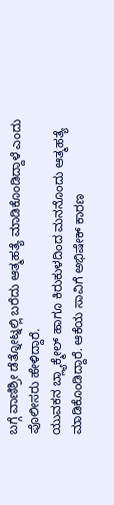ಬಗ್ಗೆ ವಾಣಿಶ್ರೀ ಡೆತ್ನೋಟ್ನಲ್ಲಿ ಬರೆದು ಆತ್ಮಹತ್ಯೆ ಮಾಡಿಕೊಂಡಿದ್ದಾಳೆ ಎಂದು ಪೊಲೀಸರು ಹೇಳಿದ್ದಾರೆ.
ಯುವಕನ ಬ್ಲ್ಯಾಕ್ಮೇಲ್ ಹಾಗೂ ಕಿರುಕುಳದಿಂದ ಮನನೊಂದು ಆತ್ಮಹತ್ಯೆ ಮಾಡಿಕೊಂಡಿದ್ದಾರೆ. ಆಕೆಯ ಸಾವಿಗೆ ಅಭಿಷೇಕ್ ಕಾರಣ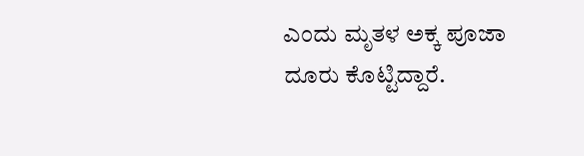ಎಂದು ಮೃತಳ ಅಕ್ಕ ಪೂಜಾ ದೂರು ಕೊಟ್ಟಿದ್ದಾರೆ.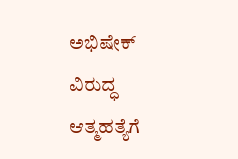ಅಭಿಷೇಕ್ ವಿರುದ್ಧ ಆತ್ಮಹತ್ಯೆಗೆ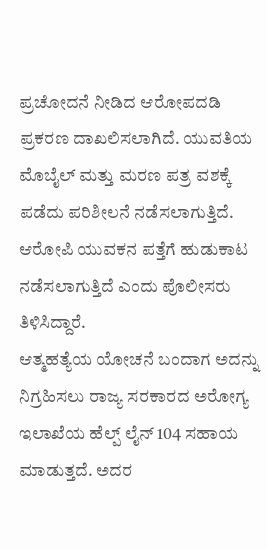ಪ್ರಚೋದನೆ ನೀಡಿದ ಆರೋಪದಡಿ ಪ್ರಕರಣ ದಾಖಲಿಸಲಾಗಿದೆ. ಯುವತಿಯ ಮೊಬೈಲ್ ಮತ್ತು ಮರಣ ಪತ್ರ ವಶಕ್ಕೆ ಪಡೆದು ಪರಿಶೀಲನೆ ನಡೆಸಲಾಗುತ್ತಿದೆ. ಆರೋಪಿ ಯುವಕನ ಪತ್ತೆಗೆ ಹುಡುಕಾಟ ನಡೆಸಲಾಗುತ್ತಿದೆ ಎಂದು ಪೊಲೀಸರು ತಿಳಿಸಿದ್ದಾರೆ.
ಆತ್ಮಹತ್ಯೆಯ ಯೋಚನೆ ಬಂದಾಗ ಅದನ್ನು ನಿಗ್ರಹಿಸಲು ರಾಜ್ಯ ಸರಕಾರದ ಅರೋಗ್ಯ ಇಲಾಖೆಯ ಹೆಲ್ಪ್ ಲೈನ್ 104 ಸಹಾಯ ಮಾಡುತ್ತದೆ. ಅದರ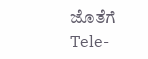ಜೊತೆಗೆ Tele-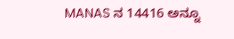MANAS ನ 14416 ಅನ್ನೂ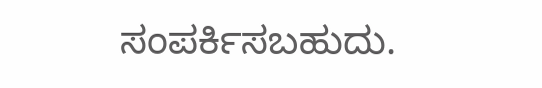ಸಂಪರ್ಕಿಸಬಹುದು.